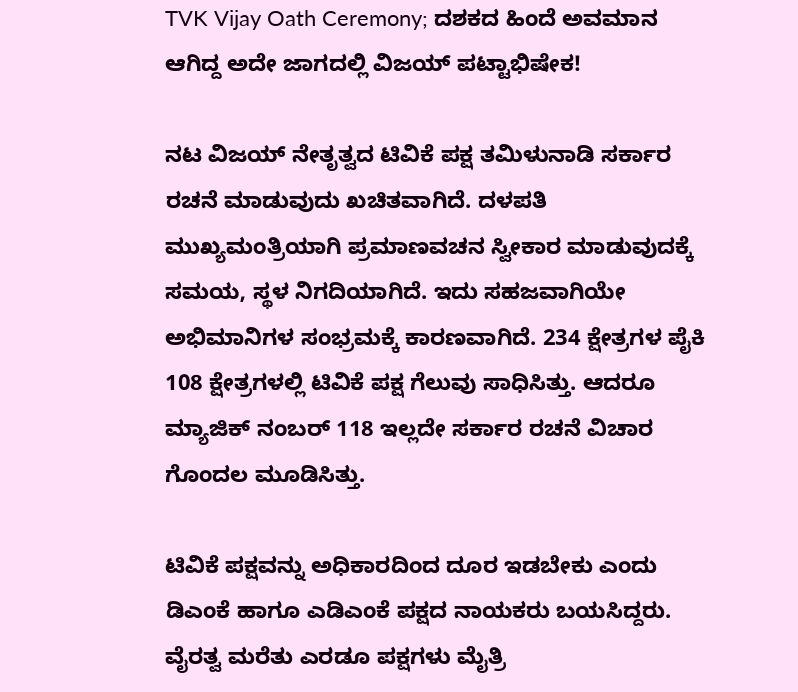TVK Vijay Oath Ceremony; ದಶಕದ ಹಿಂದೆ ಅವಮಾನ ಆಗಿದ್ದ ಅದೇ‌ ಜಾಗದಲ್ಲಿ ವಿಜಯ್‌ ಪಟ್ಟಾಭಿಷೇಕ!

ನಟ ವಿಜಯ್ ನೇತೃತ್ವದ ಟಿವಿಕೆ ಪಕ್ಷ ತಮಿಳುನಾಡಿ ಸರ್ಕಾರ ರಚನೆ ಮಾಡುವುದು ಖಚಿತವಾಗಿದೆ. ದಳಪತಿ ಮುಖ್ಯಮಂತ್ರಿಯಾಗಿ ಪ್ರಮಾಣವಚನ ಸ್ವೀಕಾರ ಮಾಡುವುದಕ್ಕೆ ಸಮಯ, ಸ್ಥಳ ನಿಗದಿಯಾಗಿದೆ. ಇದು ಸಹಜವಾಗಿಯೇ ಅಭಿಮಾನಿಗಳ ಸಂಭ್ರಮಕ್ಕೆ ಕಾರಣವಾಗಿದೆ. 234 ಕ್ಷೇತ್ರಗಳ ಪೈಕಿ 108 ಕ್ಷೇತ್ರಗಳಲ್ಲಿ ಟಿವಿಕೆ ಪಕ್ಷ ಗೆಲುವು ಸಾಧಿಸಿತ್ತು. ಆದರೂ ಮ್ಯಾಜಿಕ್ ನಂಬರ್ 118 ಇಲ್ಲದೇ ಸರ್ಕಾರ ರಚನೆ ವಿಚಾರ ಗೊಂದಲ ಮೂಡಿಸಿತ್ತು.

ಟಿವಿಕೆ ಪಕ್ಷವನ್ನು ಅಧಿಕಾರದಿಂದ ದೂರ ಇಡಬೇಕು ಎಂದು ಡಿಎಂಕೆ ಹಾಗೂ ಎಡಿಎಂಕೆ ಪಕ್ಷದ ನಾಯಕರು ಬಯಸಿದ್ದರು. ವೈರತ್ವ ಮರೆತು ಎರಡೂ ಪಕ್ಷಗಳು ಮೈತ್ರಿ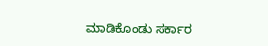ಮಾಡಿಕೊಂಡು ಸರ್ಕಾರ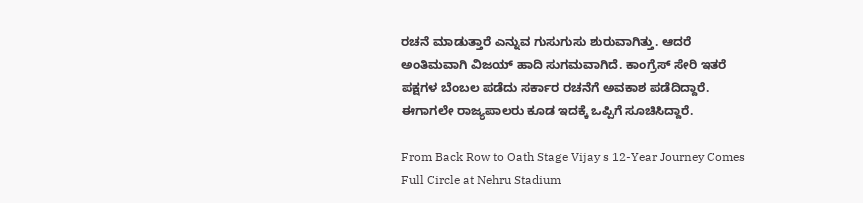ರಚನೆ ಮಾಡುತ್ತಾರೆ ಎನ್ನುವ ಗುಸುಗುಸು ಶುರುವಾಗಿತ್ತು. ಆದರೆ ಅಂತಿಮವಾಗಿ ವಿಜಯ್ ಹಾದಿ ಸುಗಮವಾಗಿದೆ. ಕಾಂಗ್ರೆಸ್ ಸೇರಿ ಇತರೆ ಪಕ್ಷಗಳ ಬೆಂಬಲ ಪಡೆದು ಸರ್ಕಾರ ರಚನೆಗೆ ಅವಕಾಶ ಪಡೆದಿದ್ದಾರೆ. ಈಗಾಗಲೇ ರಾಜ್ಯಪಾಲರು ಕೂಡ ಇದಕ್ಕೆ ಒಪ್ಪಿಗೆ ಸೂಚಿಸಿದ್ದಾರೆ.

From Back Row to Oath Stage Vijay s 12-Year Journey Comes Full Circle at Nehru Stadium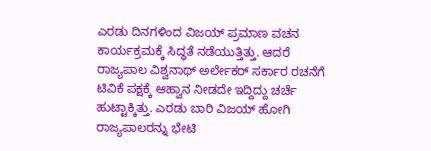ಎರಡು ದಿನಗಳಿಂದ ವಿಜಯ್ ಪ್ರಮಾಣ ವಚನ ಕಾರ್ಯಕ್ರಮಕ್ಕೆ ಸಿದ್ಧತೆ ನಡೆಯುತ್ತಿತ್ತು. ಆದರೆ ರಾಜ್ಯಪಾಲ ವಿಶ್ವನಾಥ್ ಅರ್ಲೇಕರ್ ಸರ್ಕಾರ ರಚನೆಗೆ ಟಿವಿಕೆ ಪಕ್ಷಕ್ಕೆ ಆಹ್ವಾನ ನೀಡದೇ ಇದ್ದಿದ್ದು ಚರ್ಚೆ ಹುಟ್ಟಾಕ್ಕಿತ್ತು. ಎರಡು ಬಾರಿ ವಿಜಯ್ ಹೋಗಿ ರಾಜ್ಯಪಾಲರನ್ನು ಭೇಟಿ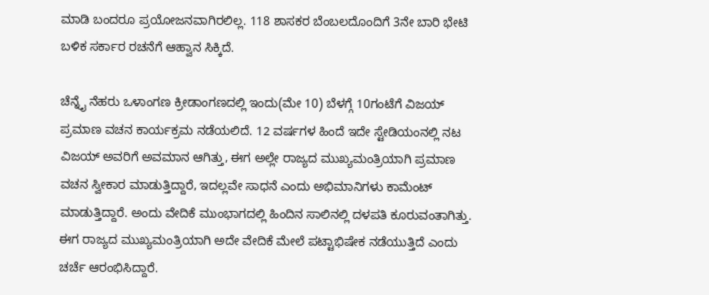ಮಾಡಿ ಬಂದರೂ ಪ್ರಯೋಜನವಾಗಿರಲಿಲ್ಲ. 118 ಶಾಸಕರ ಬೆಂಬಲದೊಂದಿಗೆ 3ನೇ ಬಾರಿ ಭೇಟಿ ಬಳಿಕ ಸರ್ಕಾರ ರಚನೆಗೆ ಆಹ್ವಾನ ಸಿಕ್ಕಿದೆ.

ಚೆನ್ನೈ ನೆಹರು ಒಳಾಂಗಣ ಕ್ರೀಡಾಂಗಣದಲ್ಲಿ ಇಂದು(ಮೇ 10) ಬೆಳಗ್ಗೆ 10ಗಂಟೆಗೆ ವಿಜಯ್ ಪ್ರಮಾಣ ವಚನ ಕಾರ್ಯಕ್ರಮ ನಡೆಯಲಿದೆ. 12 ವರ್ಷಗಳ ಹಿಂದೆ ಇದೇ ಸ್ಟೇಡಿಯಂನಲ್ಲಿ ನಟ ವಿಜಯ್‌ ಅವರಿಗೆ ಅವಮಾನ ಆಗಿತ್ತು, ಈಗ ಅಲ್ಲೇ ರಾಜ್ಯದ ಮುಖ್ಯಮಂತ್ರಿಯಾಗಿ ಪ್ರಮಾಣ ವಚನ ಸ್ವೀಕಾರ ಮಾಡುತ್ತಿದ್ದಾರೆ, ಇದಲ್ಲವೇ ಸಾಧನೆ ಎಂದು ಅಭಿಮಾನಿಗಳು ಕಾಮೆಂಟ್ ಮಾಡುತ್ತಿದ್ದಾರೆ. ಅಂದು ವೇದಿಕೆ ಮುಂಭಾಗದಲ್ಲಿ ಹಿಂದಿನ ಸಾಲಿನಲ್ಲಿ ದಳಪತಿ ಕೂರುವಂತಾಗಿತ್ತು. ಈಗ ರಾಜ್ಯದ ಮುಖ್ಯಮಂತ್ರಿಯಾಗಿ ಅದೇ ವೇದಿಕೆ ಮೇಲೆ ಪಟ್ಟಾಭಿಷೇಕ ನಡೆಯುತ್ತಿದೆ ಎಂದು ಚರ್ಚೆ ಆರಂಭಿಸಿದ್ದಾರೆ.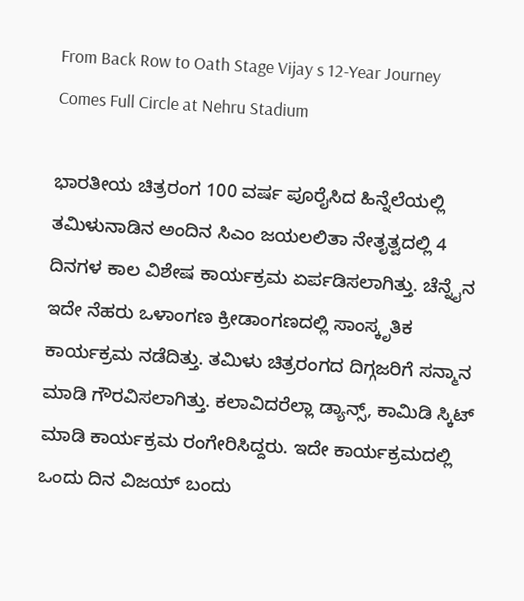From Back Row to Oath Stage Vijay s 12-Year Journey Comes Full Circle at Nehru Stadium

ಭಾರತೀಯ ಚಿತ್ರರಂಗ 100 ವರ್ಷ ಪೂರೈಸಿದ ಹಿನ್ನೆಲೆಯಲ್ಲಿ ತಮಿಳುನಾಡಿನ ಅಂದಿನ ಸಿಎಂ ಜಯಲಲಿತಾ ನೇತೃತ್ವದಲ್ಲಿ 4 ದಿನಗಳ ಕಾಲ ವಿಶೇಷ ಕಾರ್ಯಕ್ರಮ ಏರ್ಪಡಿಸಲಾಗಿತ್ತು. ಚೆನ್ನೈನ ಇದೇ ನೆಹರು ಒಳಾಂಗಣ ಕ್ರೀಡಾಂಗಣದಲ್ಲಿ ಸಾಂಸ್ಕೃತಿಕ ಕಾರ್ಯಕ್ರಮ ನಡೆದಿತ್ತು. ತಮಿಳು ಚಿತ್ರರಂಗದ ದಿಗ್ಗಜರಿಗೆ ಸನ್ಮಾನ ಮಾಡಿ ಗೌರವಿಸಲಾಗಿತ್ತು. ಕಲಾವಿದರೆಲ್ಲಾ ಡ್ಯಾನ್ಸ್, ಕಾಮಿಡಿ ಸ್ಕಿಟ್ ಮಾಡಿ ಕಾರ್ಯಕ್ರಮ ರಂಗೇರಿಸಿದ್ದರು. ಇದೇ ಕಾರ್ಯಕ್ರಮದಲ್ಲಿ ಒಂದು ದಿನ ವಿಜಯ್ ಬಂದು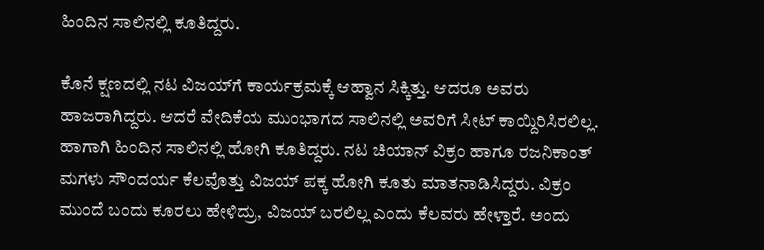ಹಿಂದಿನ ಸಾಲಿನಲ್ಲಿ ಕೂತಿದ್ದರು.

ಕೊನೆ ಕ್ಷಣದಲ್ಲಿ ನಟ ವಿಜಯ್‌ಗೆ ಕಾರ್ಯಕ್ರಮಕ್ಕೆ ಆಹ್ವಾನ ಸಿಕ್ಕಿತ್ತು. ಆದರೂ ಅವರು ಹಾಜರಾಗಿದ್ದರು. ಆದರೆ ವೇದಿಕೆಯ ಮುಂಭಾಗದ ಸಾಲಿನಲ್ಲಿ ಅವರಿಗೆ ಸೀಟ್ ಕಾಯ್ದಿರಿಸಿರಲಿಲ್ಲ. ಹಾಗಾಗಿ ಹಿಂದಿನ ಸಾಲಿನಲ್ಲಿ ಹೋಗಿ ಕೂತಿದ್ದರು. ನಟ ಚಿಯಾನ್ ವಿಕ್ರಂ ಹಾಗೂ ರಜನಿಕಾಂತ್ ಮಗಳು ಸೌಂದರ್ಯ ಕೆಲವೊತ್ತು ವಿಜಯ್ ಪಕ್ಕ ಹೋಗಿ ಕೂತು ಮಾತನಾಡಿಸಿದ್ದರು. ವಿಕ್ರಂ ಮುಂದೆ ಬಂದು ಕೂರಲು ಹೇಳಿದ್ರು, ವಿಜಯ್ ಬರಲಿಲ್ಲ ಎಂದು ಕೆಲವರು ಹೇಳ್ತಾರೆ. ಅಂದು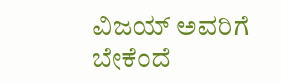ವಿಜಯ್ ಅವರಿಗೆ ಬೇಕೆಂದೆ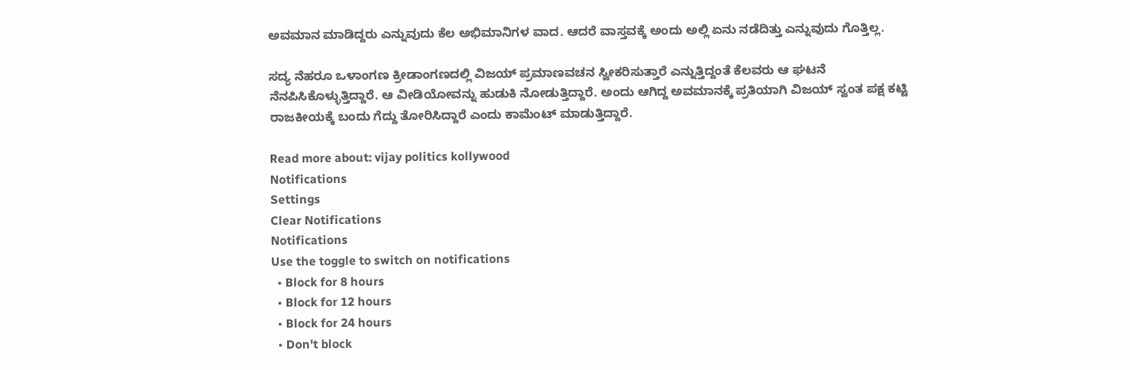ಅವಮಾನ ಮಾಡಿದ್ದರು ಎನ್ನುವುದು ಕೆಲ ಅಭಿಮಾನಿಗಳ ವಾದ. ಆದರೆ ವಾಸ್ತವಕ್ಕೆ ಅಂದು ಅಲ್ಲಿ ಏನು ನಡೆದಿತ್ತು ಎನ್ನುವುದು ಗೊತ್ತಿಲ್ಲ.

ಸದ್ಯ ನೆಹರೂ ಒಳಾಂಗಣ ಕ್ರೀಡಾಂಗಣದಲ್ಲಿ ವಿಜಯ್ ಪ್ರಮಾಣವಚನ ಸ್ವೀಕರಿಸುತ್ತಾರೆ ಎನ್ನುತ್ತಿದ್ದಂತೆ ಕೆಲವರು ಆ ಘಟನೆ ನೆನಪಿಸಿಕೊಳ್ಳುತ್ತಿದ್ದಾರೆ. ಆ ವೀಡಿಯೋವನ್ನು ಹುಡುಕಿ ನೋಡುತ್ತಿದ್ದಾರೆ. ಅಂದು ಆಗಿದ್ದ ಅವಮಾನಕ್ಕೆ ಪ್ರತಿಯಾಗಿ ವಿಜಯ್ ಸ್ವಂತ ಪಕ್ಷ ಕಟ್ಟಿ ರಾಜಕೀಯಕ್ಕೆ ಬಂದು ಗೆದ್ದು ತೋರಿಸಿದ್ದಾರೆ ಎಂದು ಕಾಮೆಂಟ್ ಮಾಡುತ್ತಿದ್ದಾರೆ.

Read more about: vijay politics kollywood
Notifications
Settings
Clear Notifications
Notifications
Use the toggle to switch on notifications
  • Block for 8 hours
  • Block for 12 hours
  • Block for 24 hours
  • Don't block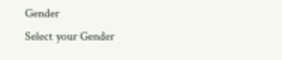Gender
Select your Gender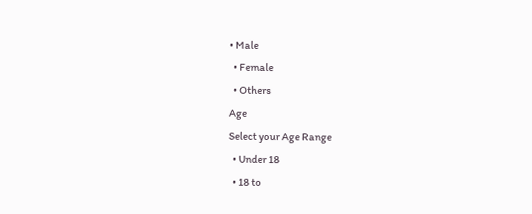• Male
  • Female
  • Others
Age
Select your Age Range
  • Under 18
  • 18 to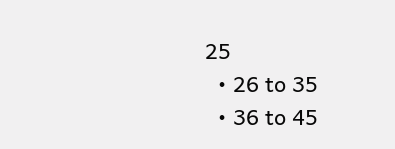25
  • 26 to 35
  • 36 to 45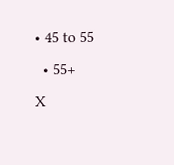• 45 to 55
  • 55+
X